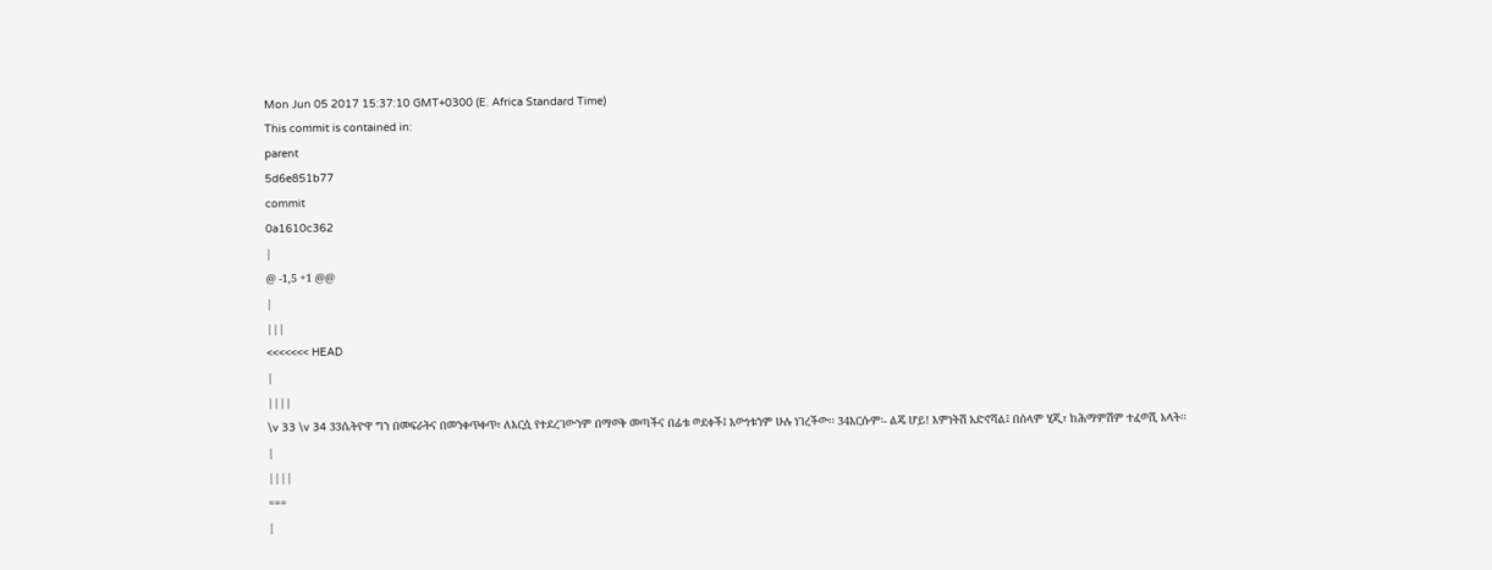Mon Jun 05 2017 15:37:10 GMT+0300 (E. Africa Standard Time)
This commit is contained in:
parent
5d6e851b77
commit
0a1610c362
|
@ -1,5 +1 @@
|
|||
<<<<<<< HEAD
|
||||
\v 33 \v 34 33ሴትዮዋ ግን በመፍራትና በመንቀጥቀጥ፣ ለእርሷ የተደረገውንም በማወቅ መጣችና በፊቱ ወደቀች፤ እውነቱንም ሁሉ ነገረችው፡፡ 34እርሱም፡- ልጄ ሆይ! እምነትሽ አድኖሻል፤ በሰላም ሂጂ፣ ከሕማምሽም ተፈወሺ አላት፡፡
|
||||
===
|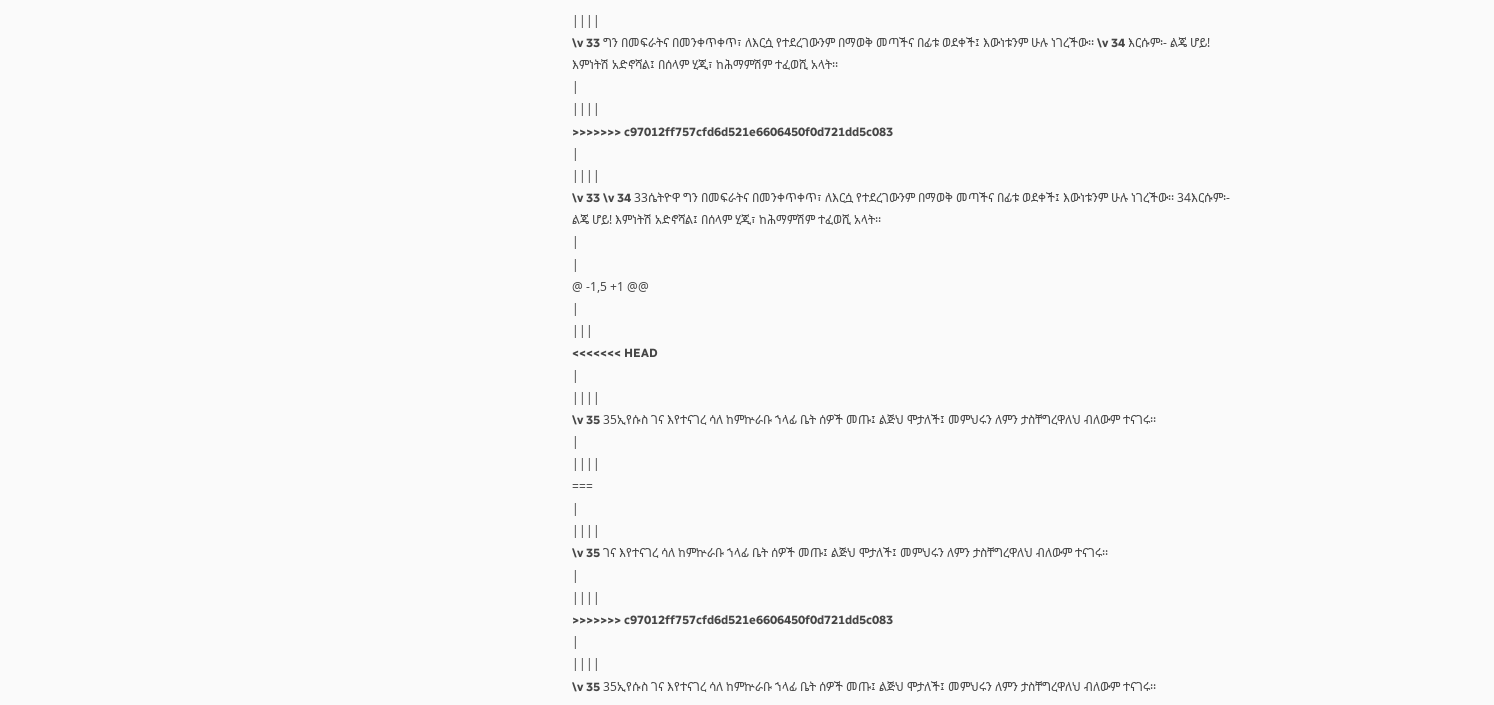||||
\v 33 ግን በመፍራትና በመንቀጥቀጥ፣ ለእርሷ የተደረገውንም በማወቅ መጣችና በፊቱ ወደቀች፤ እውነቱንም ሁሉ ነገረችው፡፡ \v 34 እርሱም፡- ልጄ ሆይ! እምነትሽ አድኖሻል፤ በሰላም ሂጂ፣ ከሕማምሽም ተፈወሺ አላት፡፡
|
||||
>>>>>>> c97012ff757cfd6d521e6606450f0d721dd5c083
|
||||
\v 33 \v 34 33ሴትዮዋ ግን በመፍራትና በመንቀጥቀጥ፣ ለእርሷ የተደረገውንም በማወቅ መጣችና በፊቱ ወደቀች፤ እውነቱንም ሁሉ ነገረችው፡፡ 34እርሱም፡- ልጄ ሆይ! እምነትሽ አድኖሻል፤ በሰላም ሂጂ፣ ከሕማምሽም ተፈወሺ አላት፡፡
|
|
@ -1,5 +1 @@
|
|||
<<<<<<< HEAD
|
||||
\v 35 35ኢየሱስ ገና እየተናገረ ሳለ ከምኵራቡ ኀላፊ ቤት ሰዎች መጡ፤ ልጅህ ሞታለች፤ መምህሩን ለምን ታስቸግረዋለህ ብለውም ተናገሩ፡፡
|
||||
===
|
||||
\v 35 ገና እየተናገረ ሳለ ከምኵራቡ ኀላፊ ቤት ሰዎች መጡ፤ ልጅህ ሞታለች፤ መምህሩን ለምን ታስቸግረዋለህ ብለውም ተናገሩ፡፡
|
||||
>>>>>>> c97012ff757cfd6d521e6606450f0d721dd5c083
|
||||
\v 35 35ኢየሱስ ገና እየተናገረ ሳለ ከምኵራቡ ኀላፊ ቤት ሰዎች መጡ፤ ልጅህ ሞታለች፤ መምህሩን ለምን ታስቸግረዋለህ ብለውም ተናገሩ፡፡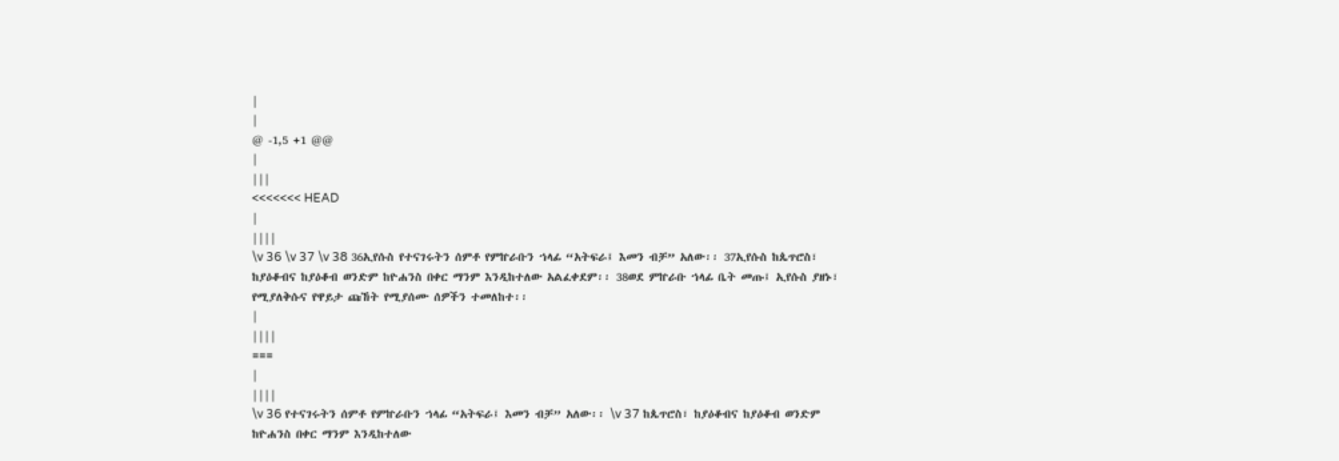|
|
@ -1,5 +1 @@
|
|||
<<<<<<< HEAD
|
||||
\v 36 \v 37 \v 38 36ኢየሱስ የተናገሩትን ሰምቶ የምኵራቡን ኀላፊ “አትፍራ፤ እመን ብቻ” አለው፡፡ 37ኢየሱስ ከጴጥሮስ፣ ከያዕቆብና ከያዕቆብ ወንድም ከዮሐንስ በቀር ማንም እንዲከተለው አልፈቀደም፡፡ 38ወደ ምኵራቡ ኀላፊ ቤት መጡ፤ ኢየሱስ ያዘኑ፣ የሚያለቅሱና የዋይታ ጩኸት የሚያሰሙ ሰዎችን ተመለከተ፡፡
|
||||
===
|
||||
\v 36 የተናገሩትን ሰምቶ የምኵራቡን ኀላፊ “አትፍራ፤ እመን ብቻ” አለው፡፡ \v 37 ከጴጥሮስ፣ ከያዕቆብና ከያዕቆብ ወንድም ከዮሐንስ በቀር ማንም እንዲከተለው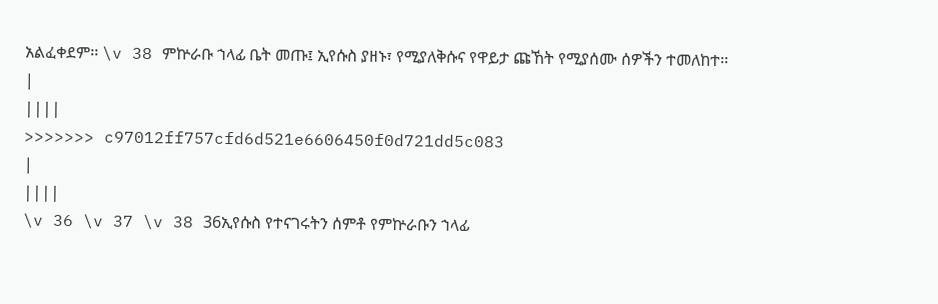አልፈቀደም፡፡ \v 38 ምኵራቡ ኀላፊ ቤት መጡ፤ ኢየሱስ ያዘኑ፣ የሚያለቅሱና የዋይታ ጩኸት የሚያሰሙ ሰዎችን ተመለከተ፡፡
|
||||
>>>>>>> c97012ff757cfd6d521e6606450f0d721dd5c083
|
||||
\v 36 \v 37 \v 38 36ኢየሱስ የተናገሩትን ሰምቶ የምኵራቡን ኀላፊ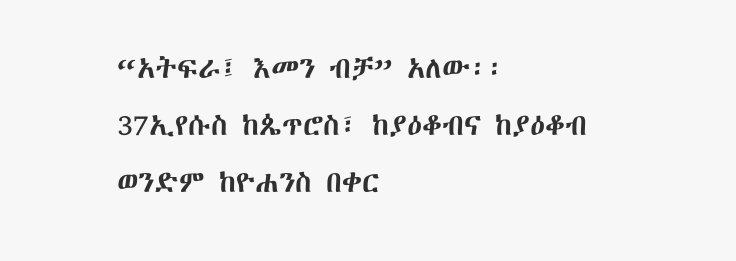“አትፍራ፤ እመን ብቻ” አለው፡፡ 37ኢየሱስ ከጴጥሮስ፣ ከያዕቆብና ከያዕቆብ ወንድም ከዮሐንስ በቀር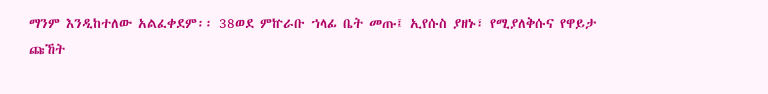ማንም እንዲከተለው አልፈቀደም፡፡ 38ወደ ምኵራቡ ኀላፊ ቤት መጡ፤ ኢየሱስ ያዘኑ፣ የሚያለቅሱና የዋይታ ጩኸት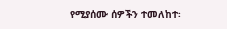የሚያሰሙ ሰዎችን ተመለከተ፡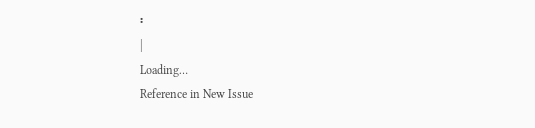፡
|
Loading…
Reference in New Issue